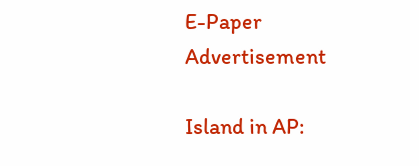E-Paper
Advertisement

Island in AP: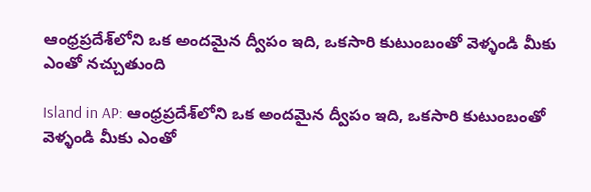ఆంధ్రప్రదేశ్‌లోని ఒక అందమైన ద్వీపం ఇది, ఒకసారి కుటుంబంతో వెళ్ళండి మీకు ఎంతో నచ్చుతుంది

Island in AP: ఆంధ్రప్రదేశ్‌లోని ఒక అందమైన ద్వీపం ఇది, ఒకసారి కుటుంబంతో వెళ్ళండి మీకు ఎంతో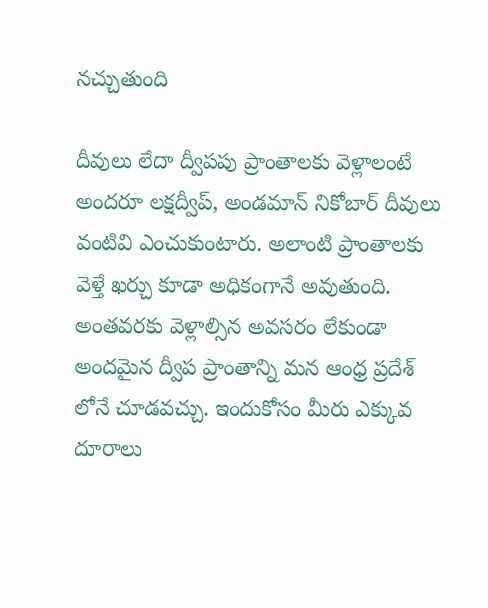నచ్చుతుంది

దీవులు లేదా ద్వీపపు ప్రాంతాలకు వెళ్లాలంటే అందరూ లక్షద్వీప్, అండమాన్ నికోబార్ దీవులు వంటివి ఎంచుకుంటారు. అలాంటి ప్రాంతాలకు వెళ్తే ఖర్చు కూడా అధికంగానే అవుతుంది. అంతవరకు వెళ్లాల్సిన అవసరం లేకుండా అందమైన ద్వీప ప్రాంతాన్ని మన ఆంధ్ర ప్రదేశ్ లోనే చూడవచ్చు. ఇందుకోసం మీరు ఎక్కువ దూరాలు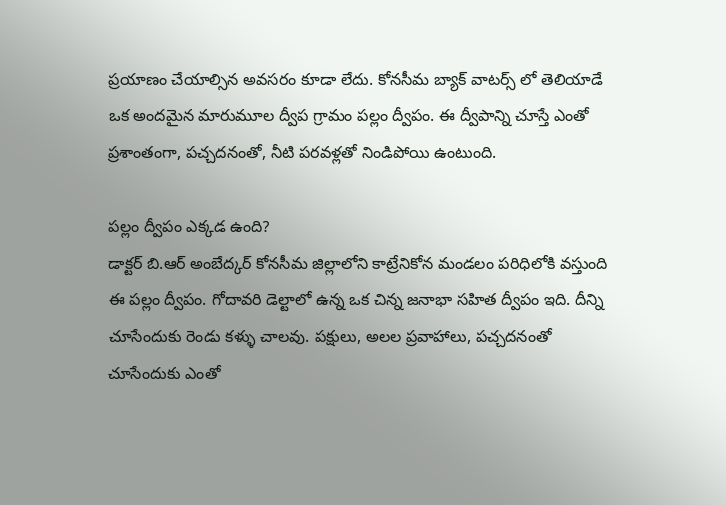ప్రయాణం చేయాల్సిన అవసరం కూడా లేదు. కోనసీమ బ్యాక్ వాటర్స్ లో తెలియాడే ఒక అందమైన మారుమూల ద్వీప గ్రామం పల్లం ద్వీపం. ఈ ద్వీపాన్ని చూస్తే ఎంతో ప్రశాంతంగా, పచ్చదనంతో, నీటి పరవళ్లతో నిండిపోయి ఉంటుంది.

పల్లం ద్వీపం ఎక్కడ ఉంది?
డాక్టర్ బి.ఆర్ అంబేద్కర్ కోనసీమ జిల్లాలోని కాట్రేనికోన మండలం పరిధిలోకి వస్తుంది ఈ పల్లం ద్వీపం. గోదావరి డెల్టాలో ఉన్న ఒక చిన్న జనాభా సహిత ద్వీపం ఇది. దీన్ని చూసేందుకు రెండు కళ్ళు చాలవు. పక్షులు, అలల ప్రవాహాలు, పచ్చదనంతో చూసేందుకు ఎంతో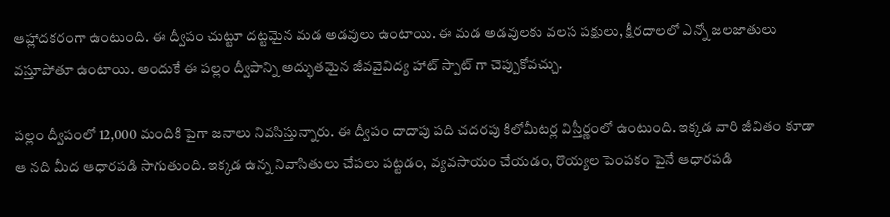ఆహ్లాదకరంగా ఉంటుంది. ఈ ద్వీపం చుట్టూ దట్టమైన మడ అడవులు ఉంటాయి. ఈ మడ అడవులకు వలస పక్షులు, క్షీరదాలలో ఎన్నో జలజాతులు వస్తూపోతూ ఉంటాయి. అందుకే ఈ పల్లం ద్వీపాన్ని అద్భుతమైన జీవవైవిద్య హాట్ స్పాట్ గా చెప్పుకోవచ్చు.

పల్లం ద్వీపంలో 12,000 మందికి పైగా జనాలు నివసిస్తున్నారు. ఈ ద్వీపం దాదాపు పది చదరపు కిలోమీటర్ల విస్తీర్ణంలో ఉంటుంది. ఇక్కడ వారి జీవితం కూడా ఆ నది మీద ఆధారపడి సాగుతుంది. ఇక్కడ ఉన్న నివాసితులు చేపలు పట్టడం, వ్యవసాయం చేయడం, రొయ్యల పెంపకం పైనే ఆధారపడి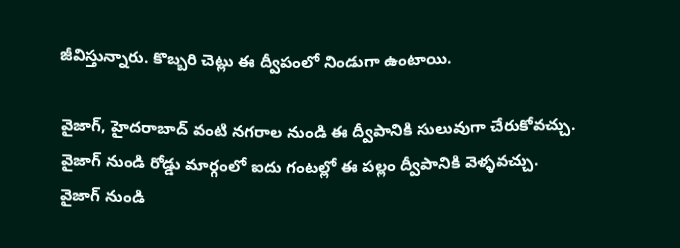జీవిస్తున్నారు. కొబ్బరి చెట్లు ఈ ద్వీపంలో నిండుగా ఉంటాయి.

వైజాగ్, హైదరాబాద్ వంటి నగరాల నుండి ఈ ద్వీపానికి సులువుగా చేరుకోవచ్చు. వైజాగ్ నుండి రోడ్డు మార్గంలో ఐదు గంటల్లో ఈ పల్లం ద్వీపానికి వెళ్ళవచ్చు. వైజాగ్ నుండి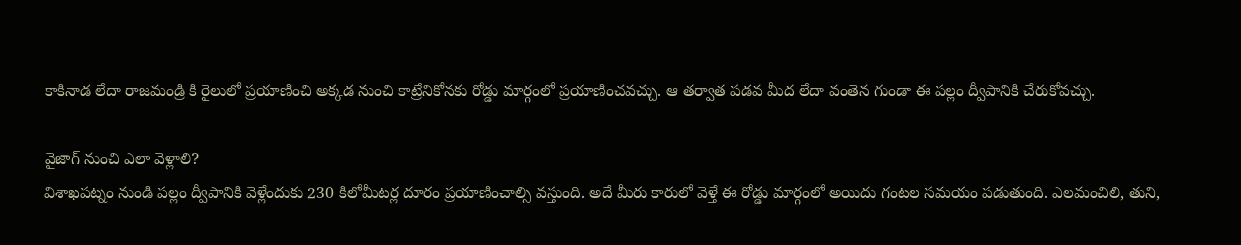కాకినాడ లేదా రాజమండ్రి కి రైలులో ప్రయాణించి అక్కడ నుంచి కాట్రేనికోనకు రోడ్డు మార్గంలో ప్రయాణించవచ్చు. ఆ తర్వాత పడవ మీద లేదా వంతెన గుండా ఈ పల్లం ద్వీపానికి చేరుకోవచ్చు.

వైజాగ్ నుంచి ఎలా వెళ్లాలి?
విశాఖపట్నం నుండి పల్లం ద్వీపానికి వెళ్లేందుకు 230 కిలోమీటర్ల దూరం ప్రయాణించాల్సి వస్తుంది. అదే మీరు కారులో వెళ్తే ఈ రోడ్డు మార్గంలో అయిదు గంటల సమయం పడుతుంది. ఎలమంచిలి, తుని,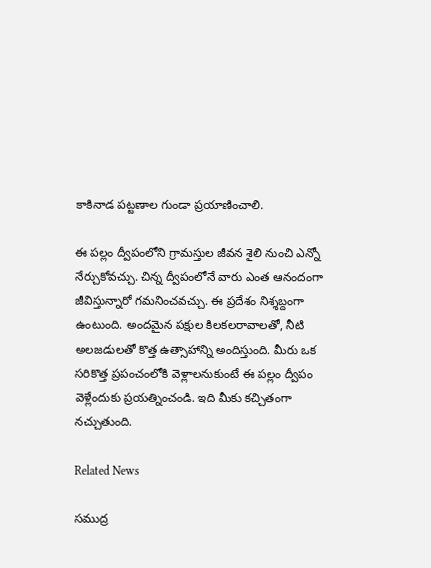కాకినాడ పట్టణాల గుండా ప్రయాణించాలి.

ఈ పల్లం ద్వీపంలోని గ్రామస్తుల జీవన శైలి నుంచి ఎన్నో నేర్చుకోవచ్చు. చిన్న ద్వీపంలోనే వారు ఎంత ఆనందంగా జీవిస్తున్నారో గమనించవచ్చు. ఈ ప్రదేశం నిశ్శబ్దంగా ఉంటుంది. అందమైన పక్షుల కిలకలరావాలతో, నీటి అలజడులతో కొత్త ఉత్సాహాన్ని అందిస్తుంది. మీరు ఒక సరికొత్త ప్రపంచంలోకి వెళ్లాలనుకుంటే ఈ పల్లం ద్వీపం వెళ్లేందుకు ప్రయత్నించండి. ఇది మీకు కచ్చితంగా నచ్చుతుంది.

Related News

సముద్ర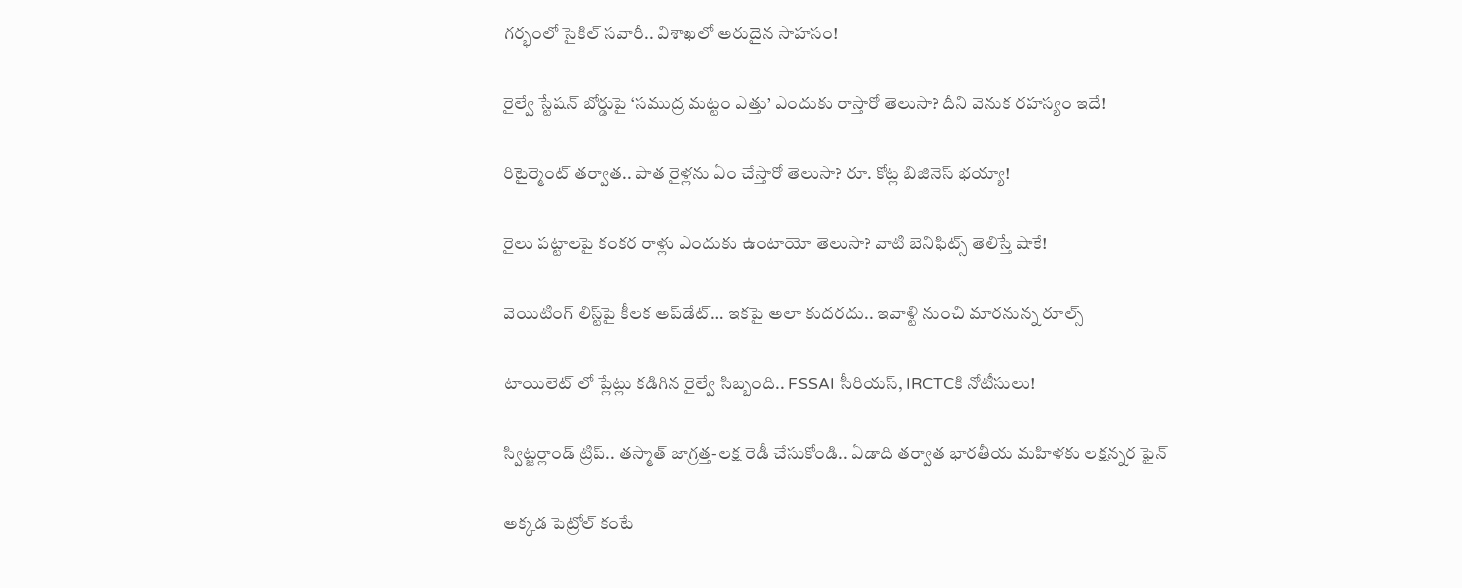గర్భంలో సైకిల్ సవారీ.. విశాఖలో అరుదైన సాహసం!

రైల్వే స్టేషన్ బోర్డుపై ‘సముద్ర మట్టం ఎత్తు’ ఎందుకు రాస్తారో తెలుసా? దీని వెనుక రహస్యం ఇదే!

రిటైర్మెంట్ తర్వాత.. పాత రైళ్లను ఏం చేస్తారో తెలుసా? రూ. కోట్ల బిజినెస్ భయ్యా!

రైలు పట్టాలపై కంకర రాళ్లు ఎందుకు ఉంటాయో తెలుసా? వాటి బెనిఫిట్స్ తెలిస్తే షాకే!

వెయిటింగ్‌ లిస్ట్‌పై కీలక అప్‌డేట్‌… ఇకపై అలా కుదరదు.. ఇవాళ్టి నుంచి మారనున్న రూల్స్

టాయిలెట్ లో ప్లేట్లు కడిగిన రైల్వే సిబ్బంది.. FSSAI సీరియస్, IRCTCకి నోటీసులు!

స్విట్జర్లాండ్‌ ట్రిప్.. తస్మాత్ జాగ్రత్త-లక్ష రెడీ చేసుకోండి.. ఏడాది తర్వాత భారతీయ మహిళకు లక్షన్నర ఫైన్

అక్కడ పెట్రోల్ కంటే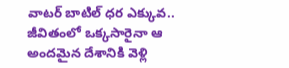వాటర్ బాటిల్ ధర ఎక్కువ.. జీవితంలో ఒక్కసారైనా ఆ అందమైన దేశానికి వెళ్లి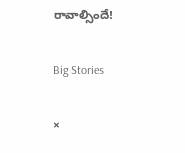రావాల్సిందే!

Big Stories

×